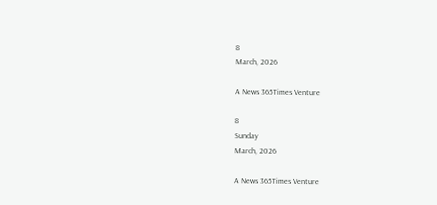8
March, 2026

A News 365Times Venture

8
Sunday
March, 2026

A News 365Times Venture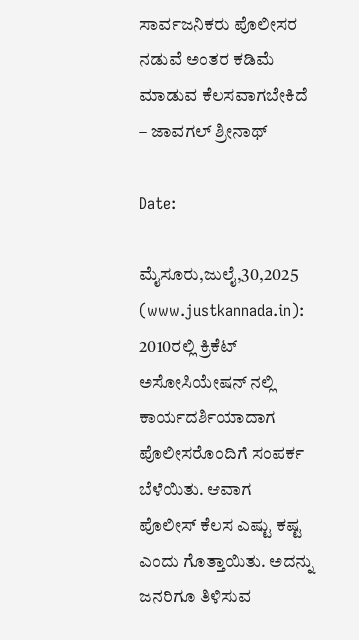ಸಾರ್ವಜನಿಕರು ಪೊಲೀಸರ ನಡುವೆ ಅಂತರ ಕಡಿಮೆ ಮಾಡುವ ಕೆಲಸವಾಗಬೇಕಿದೆ – ಜಾವಗಲ್ ಶ್ರೀನಾಥ್

Date:

ಮೈಸೂರು,ಜುಲೈ,30,2025 (www.justkannada.in): 2010ರಲ್ಲಿ ಕ್ರಿಕೆಟ್ ಅಸೋಸಿಯೇಷನ್ ನಲ್ಲಿ ಕಾರ್ಯದರ್ಶಿಯಾದಾಗ ಪೊಲೀಸರೊಂದಿಗೆ ಸಂಪರ್ಕ ಬೆಳೆಯಿತು. ಆವಾಗ ಪೊಲೀಸ್ ಕೆಲಸ ಎಷ್ಟು ಕಷ್ಟ ಎಂದು ಗೊತ್ತಾಯಿತು. ಅದನ್ನು ಜನರಿಗೂ ತಿಳಿಸುವ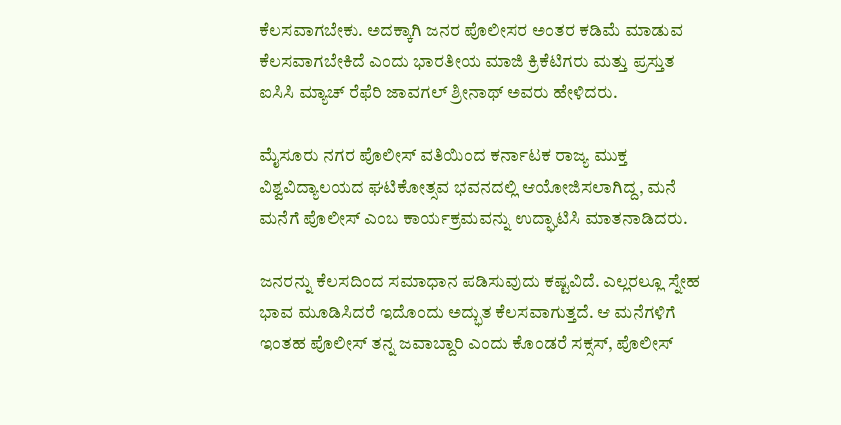ಕೆಲಸವಾಗಬೇಕು. ಅದಕ್ಕಾಗಿ ಜನರ ಪೊಲೀಸರ ಅಂತರ ಕಡಿಮೆ ಮಾಡುವ ಕೆಲಸವಾಗಬೇಕಿದೆ ಎಂದು ಭಾರತೀಯ ಮಾಜಿ ಕ್ರಿಕೆಟಿಗರು ಮತ್ತು ಪ್ರಸ್ತುತ ಐಸಿಸಿ ಮ್ಯಾಚ್ ರೆಫೆರಿ ಜಾವಗಲ್ ಶ್ರೀನಾಥ್ ಅವರು ಹೇಳಿದರು.

ಮೈಸೂರು ನಗರ ಪೊಲೀಸ್ ವತಿಯಿಂದ ಕರ್ನಾಟಕ ರಾಜ್ಯ ಮುಕ್ತ ವಿಶ್ವವಿದ್ಯಾಲಯದ ಘಟಿಕೋತ್ಸವ ಭವನದಲ್ಲಿ ಆಯೋಜಿಸಲಾಗಿದ್ದ, ಮನೆ ಮನೆಗೆ ಪೊಲೀಸ್ ಎಂಬ ಕಾರ್ಯಕ್ರಮವನ್ನು ಉದ್ಘಾಟಿಸಿ ಮಾತನಾಡಿದರು.

ಜನರನ್ನು ಕೆಲಸದಿಂದ ಸಮಾಧಾನ ಪಡಿಸುವುದು ಕಷ್ಟವಿದೆ. ಎಲ್ಲರಲ್ಲೂ ಸ್ನೇಹ ಭಾವ ಮೂಡಿಸಿದರೆ ಇದೊಂದು ಅದ್ಭುತ ಕೆಲಸವಾಗುತ್ತದೆ. ಆ ಮನೆಗಳಿಗೆ ಇಂತಹ ಪೊಲೀಸ್ ತನ್ನ ಜವಾಬ್ದಾರಿ ಎಂದು ಕೊಂಡರೆ ಸಕ್ಸಸ್, ಪೊಲೀಸ್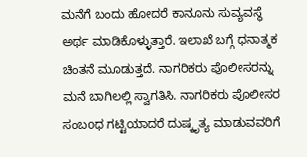ಮನೆಗೆ ಬಂದು ಹೋದರೆ ಕಾನೂನು ಸುವ್ಯವಸ್ಥೆ ಅರ್ಥ ಮಾಡಿಕೊಳ್ಳುತ್ತಾರೆ. ಇಲಾಖೆ ಬಗ್ಗೆ ಧನಾತ್ಮಕ ಚಿಂತನೆ ಮೂಡುತ್ತದೆ. ನಾಗರಿಕರು ಪೊಲೀಸರನ್ನು ಮನೆ ಬಾಗಿಲಲ್ಲಿ ಸ್ವಾಗತಿಸಿ. ನಾಗರಿಕರು ಪೊಲೀಸರ ಸಂಬoಧ ಗಟ್ಟಿಯಾದರೆ ದುಷ್ಕೃತ್ಯ ಮಾಡುವವರಿಗೆ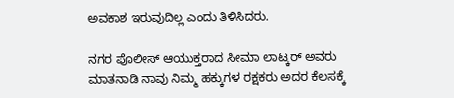ಅವಕಾಶ ಇರುವುದಿಲ್ಲ ಎಂದು ತಿಳಿಸಿದರು.

ನಗರ ಪೊಲೀಸ್ ಆಯುಕ್ತರಾದ ಸೀಮಾ ಲಾಟ್ಕರ್ ಅವರು ಮಾತನಾಡಿ ನಾವು ನಿಮ್ಮ ಹಕ್ಕುಗಳ ರಕ್ಷಕರು ಅದರ ಕೆಲಸಕ್ಕೆ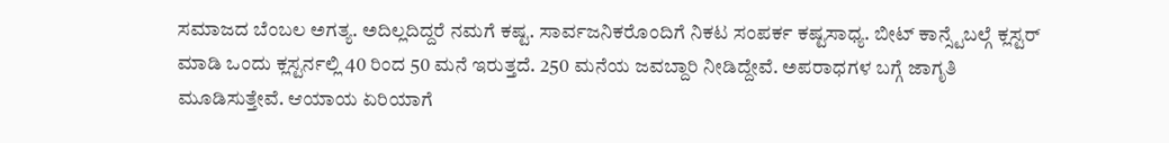ಸಮಾಜದ ಬೆಂಬಲ ಅಗತ್ಯ. ಅದಿಲ್ಲದಿದ್ದರೆ ನಮಗೆ ಕಷ್ಟ. ಸಾರ್ವಜನಿಕರೊಂದಿಗೆ ನಿಕಟ ಸಂಪರ್ಕ ಕಷ್ಟಸಾಧ್ಯ. ಬೀಟ್ ಕಾನ್ಸ್ಟೆಬಲ್ಗೆ ಕ್ಲಸ್ಟರ್ ಮಾಡಿ ಒಂದು ಕ್ಲಸ್ಟರ್ನಲ್ಲಿ 40 ರಿಂದ 50 ಮನೆ ಇರುತ್ತದೆ. 250 ಮನೆಯ ಜವಬ್ದಾರಿ ನೀಡಿದ್ದೇವೆ. ಅಪರಾಧಗಳ ಬಗ್ಗೆ ಜಾಗೃತಿ ಮೂಡಿಸುತ್ತೇವೆ. ಆಯಾಯ ಏರಿಯಾಗೆ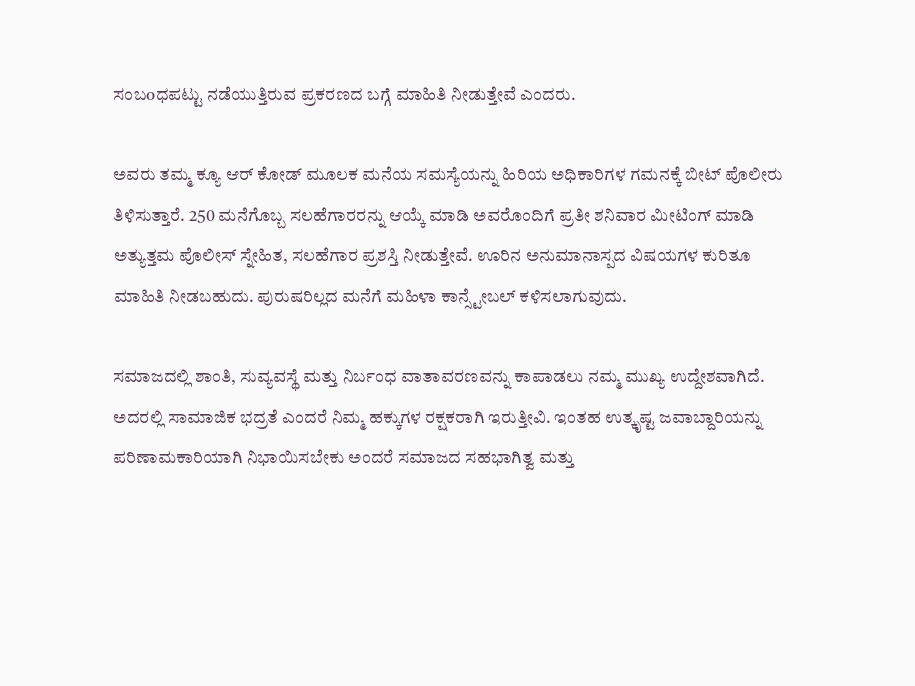ಸಂಬoಧಪಟ್ಟು ನಡೆಯುತ್ತಿರುವ ಪ್ರಕರಣದ ಬಗ್ಗೆ ಮಾಹಿತಿ ನೀಡುತ್ತೇವೆ ಎಂದರು.

ಅವರು ತಮ್ಮ ಕ್ಯೂ ಆರ್ ಕೋಡ್ ಮೂಲಕ ಮನೆಯ ಸಮಸ್ಯೆಯನ್ನು ಹಿರಿಯ ಅಧಿಕಾರಿಗಳ ಗಮನಕ್ಕೆ ಬೀಟ್ ಪೊಲೀರು ತಿಳಿಸುತ್ತಾರೆ. 250 ಮನೆಗೊಬ್ಬ ಸಲಹೆಗಾರರನ್ನು ಆಯ್ಕೆ ಮಾಡಿ ಅವರೊಂದಿಗೆ ಪ್ರತೀ ಶನಿವಾರ ಮೀಟಿಂಗ್ ಮಾಡಿ ಅತ್ಯುತ್ತಮ ಪೊಲೀಸ್ ಸ್ನೇಹಿತ, ಸಲಹೆಗಾರ ಪ್ರಶಸ್ತಿ ನೀಡುತ್ತೇವೆ. ಊರಿನ ಅನುಮಾನಾಸ್ಪದ ವಿಷಯಗಳ ಕುರಿತೂ ಮಾಹಿತಿ ನೀಡಬಹುದು. ಪುರುಷರಿಲ್ಲದ ಮನೆಗೆ ಮಹಿಳಾ ಕಾನ್ಸ್ಟೇಬಲ್ ಕಳಿಸಲಾಗುವುದು.

ಸಮಾಜದಲ್ಲಿ ಶಾಂತಿ, ಸುವ್ಯವಸ್ಥೆ ಮತ್ತು ನಿರ್ಬಂಧ ವಾತಾವರಣವನ್ನು ಕಾಪಾಡಲು ನಮ್ಮ ಮುಖ್ಯ ಉದ್ದೇಶವಾಗಿದೆ. ಅದರಲ್ಲಿ ಸಾಮಾಜಿಕ ಭದ್ರತೆ ಎಂದರೆ ನಿಮ್ಮ ಹಕ್ಕುಗಳ ರಕ್ಷಕರಾಗಿ ಇರುತ್ತೀವಿ. ಇಂತಹ ಉತ್ಕೃಷ್ಟ ಜವಾಬ್ದಾರಿಯನ್ನು ಪರಿಣಾಮಕಾರಿಯಾಗಿ ನಿಭಾಯಿಸಬೇಕು ಅಂದರೆ ಸಮಾಜದ ಸಹಭಾಗಿತ್ವ ಮತ್ತು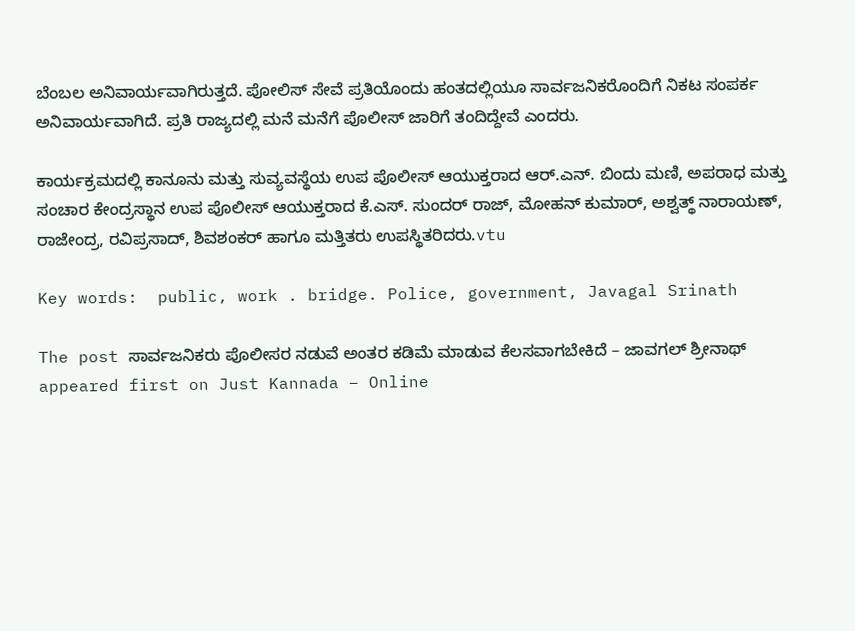ಬೆಂಬಲ ಅನಿವಾರ್ಯವಾಗಿರುತ್ತದೆ. ಪೋಲಿಸ್ ಸೇವೆ ಪ್ರತಿಯೊಂದು ಹಂತದಲ್ಲಿಯೂ ಸಾರ್ವಜನಿಕರೊಂದಿಗೆ ನಿಕಟ ಸಂಪರ್ಕ ಅನಿವಾರ್ಯವಾಗಿದೆ. ಪ್ರತಿ ರಾಜ್ಯದಲ್ಲಿ ಮನೆ ಮನೆಗೆ ಪೊಲೀಸ್ ಜಾರಿಗೆ ತಂದಿದ್ದೇವೆ ಎಂದರು.

ಕಾರ್ಯಕ್ರಮದಲ್ಲಿ ಕಾನೂನು ಮತ್ತು ಸುವ್ಯವಸ್ಥೆಯ ಉಪ ಪೊಲೀಸ್ ಆಯುಕ್ತರಾದ ಆರ್.ಎನ್. ಬಿಂದು ಮಣಿ, ಅಪರಾಧ ಮತ್ತು ಸಂಚಾರ ಕೇಂದ್ರಸ್ಥಾನ ಉಪ ಪೊಲೀಸ್ ಆಯುಕ್ತರಾದ ಕೆ.ಎಸ್. ಸುಂದರ್ ರಾಜ್, ಮೋಹನ್ ಕುಮಾರ್, ಅಶ್ವತ್ಥ್ ನಾರಾಯಣ್, ರಾಜೇಂದ್ರ, ರವಿಪ್ರಸಾದ್, ಶಿವಶಂಕರ್ ಹಾಗೂ ಮತ್ತಿತರು ಉಪಸ್ಥಿತರಿದರು.vtu

Key words:  public, work . bridge. Police, government, Javagal Srinath

The post ಸಾರ್ವಜನಿಕರು ಪೊಲೀಸರ ನಡುವೆ ಅಂತರ ಕಡಿಮೆ ಮಾಡುವ ಕೆಲಸವಾಗಬೇಕಿದೆ – ಜಾವಗಲ್ ಶ್ರೀನಾಥ್ appeared first on Just Kannada – Online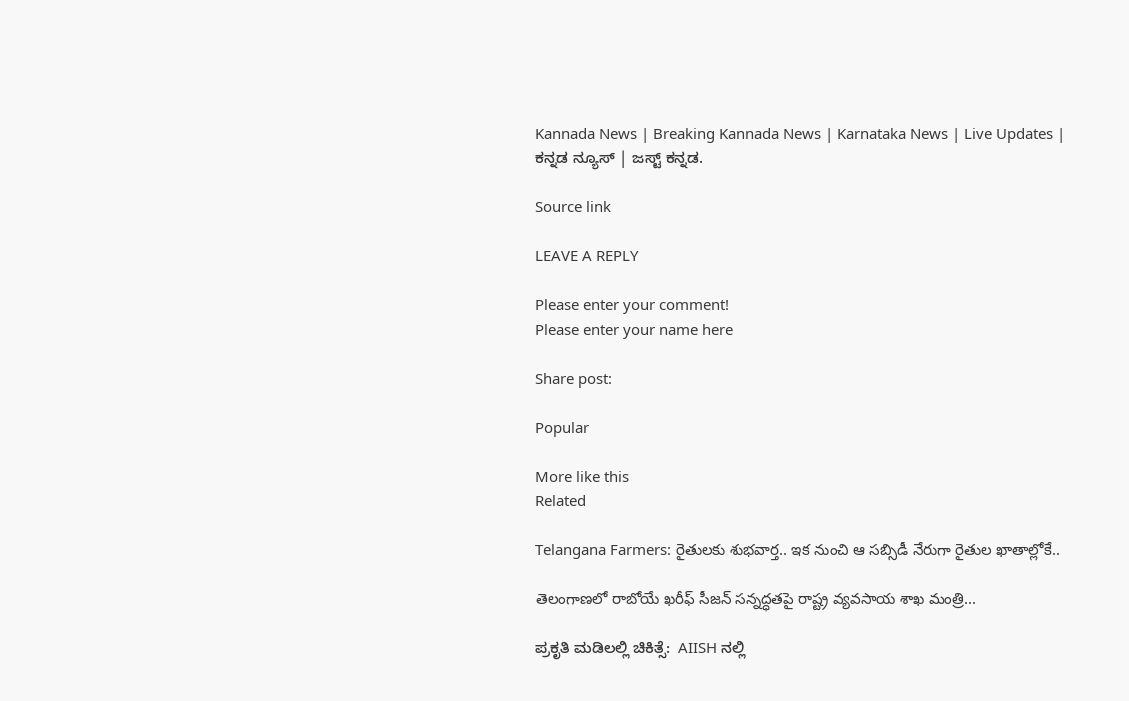Kannada News | Breaking Kannada News | Karnataka News | Live Updates | ಕನ್ನಡ ನ್ಯೂಸ್ | ಜಸ್ಟ್ ಕನ್ನಡ.

Source link

LEAVE A REPLY

Please enter your comment!
Please enter your name here

Share post:

Popular

More like this
Related

Telangana Farmers: రైతులకు శుభవార్త.. ఇక నుంచి ఆ సబ్సిడీ నేరుగా రైతుల ఖాతాల్లోకే..

తెలంగాణలో రాబోయే ఖరీఫ్ సీజన్ సన్నద్ధతపై రాష్ట్ర వ్యవసాయ శాఖ మంత్రి...

ಪ್ರಕೃತಿ ಮಡಿಲಲ್ಲಿ ಚಿಕಿತ್ಸೆ:  AIISH ನಲ್ಲಿ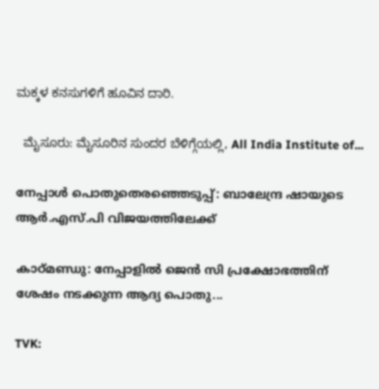ಮಕ್ಕಳ ಕನಸುಗಳಿಗೆ ಹೂವಿನ ದಾರಿ.

  ಮೈಸೂರು: ಮೈಸೂರಿನ ಸುಂದರ ಬೆಳಿಗ್ಗೆಯಲ್ಲಿ, All India Institute of...

നേപ്പാള്‍ പൊതുതെരഞ്ഞെടുപ്പ്: ബാലേന്ദ്ര ഷായുടെ ആര്‍.എസ്.പി വിജയത്തിലേക്ക്

കാഠ്മണ്ഡു: നേപ്പാളില്‍ ജെന്‍ സി പ്രക്ഷോഭത്തിന് ശേഷം നടക്കുന്ന ആദ്യ പൊതു...

TVK: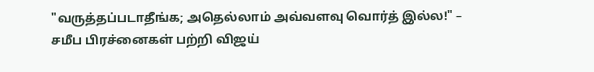"வருத்தப்படாதீங்க; அதெல்லாம் அவ்வளவு வொர்த் இல்ல!" – சமீப பிரச்னைகள் பற்றி விஜய்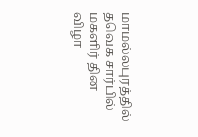மாமல்லபுரத்தில் தவெக சார்பில் மகளிர் தின விழா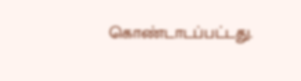கொண்டாடப்பட்டது.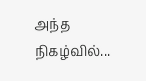அந்த நிகழ்வில்...